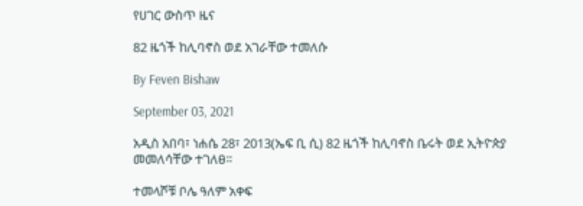የሀገር ውስጥ ዜና

82 ዜጎች ከሊባኖስ ወደ አገራቸው ተመለሱ

By Feven Bishaw

September 03, 2021

አዲስ አበባ፣ ነሐሴ 28፣ 2013(ኤፍ ቢ ሲ) 82 ዜጎች ከሊባኖስ ቤሩት ወደ ኢትዮጵያ መመለሳቸው ተገለፀ፡፡

ተመላሾቹ ቦሌ ዓለም አቀፍ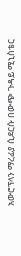አውሮፕላን ማረፊያ ሲደርሱ በውጭ ጉዳይ ሚኒስቴር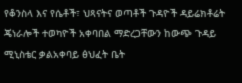የቆንስላ እና የሴቶች፣ ህጻናትና ወጣቶች ጉዳዮች ዳይሬክቶሬት ጄነራሎች ተወካዮች አቀባበል ማድረጋቸውን ከውጭ ጉዳይ ሚኒስቴር ቃልአቀባይ ፅህፈት ቤት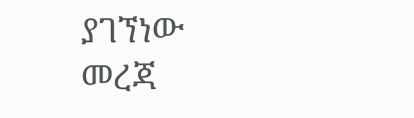ያገኘነው መረጃ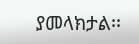ያመላክታል፡፡